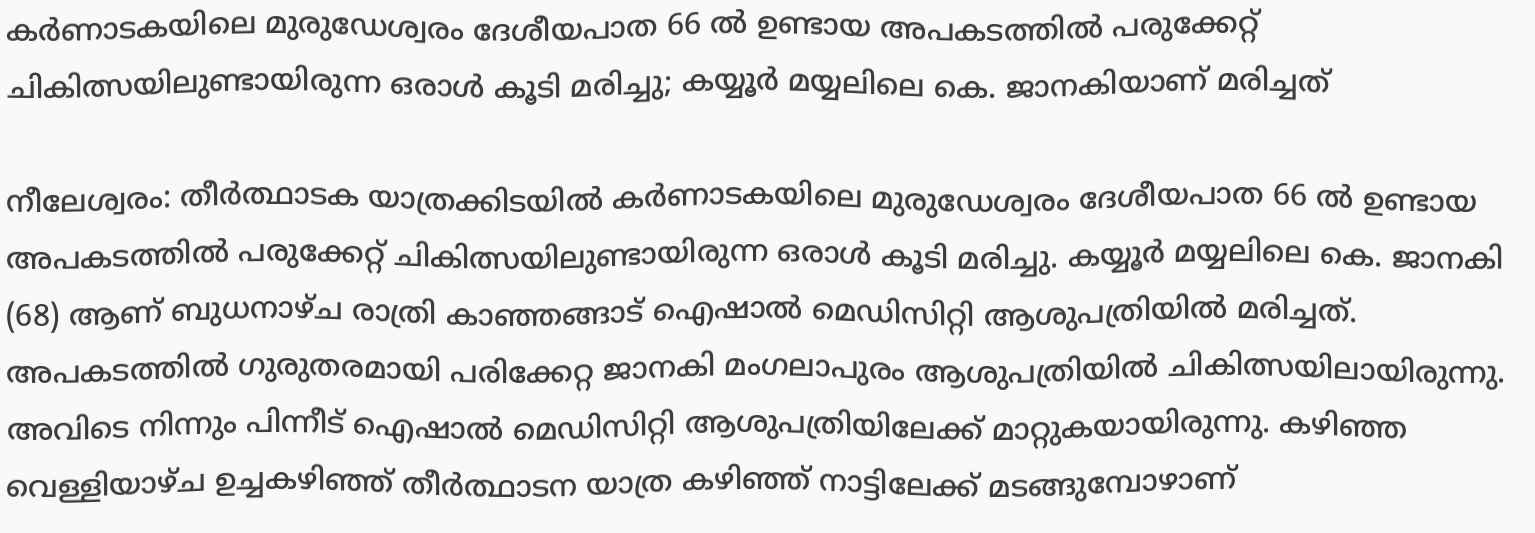കര്‍ണാടകയിലെ മുരുഡേശ്വരം ദേശീയപാത 66 ല്‍ ഉണ്ടായ അപകടത്തില്‍ പരുക്കേറ്റ് ചികിത്സയിലുണ്ടായിരുന്ന ഒരാള്‍ കൂടി മരിച്ചു; കയ്യൂര്‍ മയ്യലിലെ കെ. ജാനകിയാണ് മരിച്ചത്

നീലേശ്വരം: തീര്‍ത്ഥാടക യാത്രക്കിടയില്‍ കര്‍ണാടകയിലെ മുരുഡേശ്വരം ദേശീയപാത 66 ല്‍ ഉണ്ടായ അപകടത്തില്‍ പരുക്കേറ്റ് ചികിത്സയിലുണ്ടായിരുന്ന ഒരാള്‍ കൂടി മരിച്ചു. കയ്യൂര്‍ മയ്യലിലെ കെ. ജാനകി (68) ആണ് ബുധനാഴ്ച രാത്രി കാഞ്ഞങ്ങാട് ഐഷാല്‍ മെഡിസിറ്റി ആശുപത്രിയില്‍ മരിച്ചത്. അപകടത്തില്‍ ഗുരുതരമായി പരിക്കേറ്റ ജാനകി മംഗലാപുരം ആശുപത്രിയില്‍ ചികിത്സയിലായിരുന്നു. അവിടെ നിന്നും പിന്നീട് ഐഷാല്‍ മെഡിസിറ്റി ആശുപത്രിയിലേക്ക് മാറ്റുകയായിരുന്നു. കഴിഞ്ഞ വെള്ളിയാഴ്ച ഉച്ചകഴിഞ്ഞ് തീര്‍ത്ഥാടന യാത്ര കഴിഞ്ഞ് നാട്ടിലേക്ക് മടങ്ങുമ്പോഴാണ്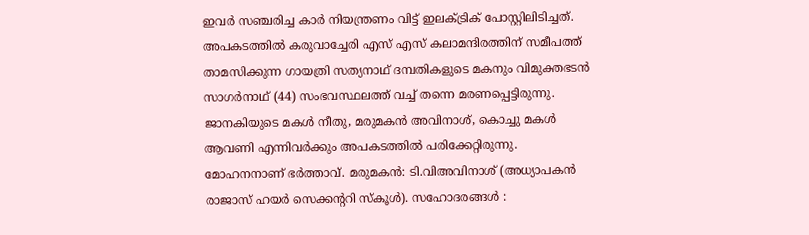ഇവര്‍ സഞ്ചരിച്ച കാര്‍ നിയന്ത്രണം വിട്ട് ഇലക്ട്രിക് പോസ്റ്റിലിടിച്ചത്. അപകടത്തില്‍ കരുവാച്ചേരി എസ് എസ് കലാമന്ദിരത്തിന് സമീപത്ത് താമസിക്കുന്ന ഗായത്രി സത്യനാഥ് ദമ്പതികളുടെ മകനും വിമുക്തഭടന്‍ സാഗര്‍നാഥ് (44) സംഭവസ്ഥലത്ത് വച്ച് തന്നെ മരണപ്പെട്ടിരുന്നു. ജാനകിയുടെ മകള്‍ നീതു, മരുമകന്‍ അവിനാശ്, കൊച്ചു മകള്‍ ആവണി എന്നിവര്‍ക്കും അപകടത്തില്‍ പരിക്കേറ്റിരുന്നു. മോഹനനാണ് ഭര്‍ത്താവ്. മരുമകന്‍: ടി.വിഅവിനാശ് (അധ്യാപകന്‍ രാജാസ് ഹയര്‍ സെക്കന്ററി സ്‌കൂള്‍). സഹോദരങ്ങള്‍ :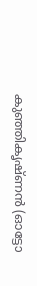കുഞ്ഞികൃഷ്ണന്‍ (ഓട്ടോ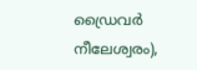ഡ്രൈവര്‍ നീലേശ്വരം),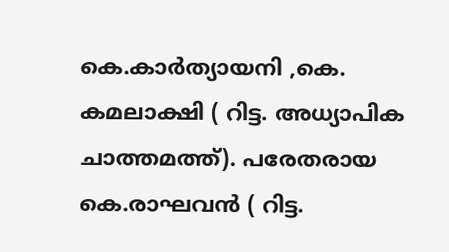കെ.കാര്‍ത്യായനി ,കെ. കമലാക്ഷി ( റിട്ട. അധ്യാപിക ചാത്തമത്ത്). പരേതരായ കെ.രാഘവന്‍ ( റിട്ട.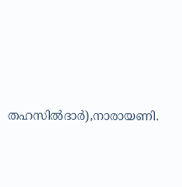തഹസില്‍ദാര്‍),നാരായണി.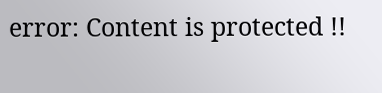error: Content is protected !!